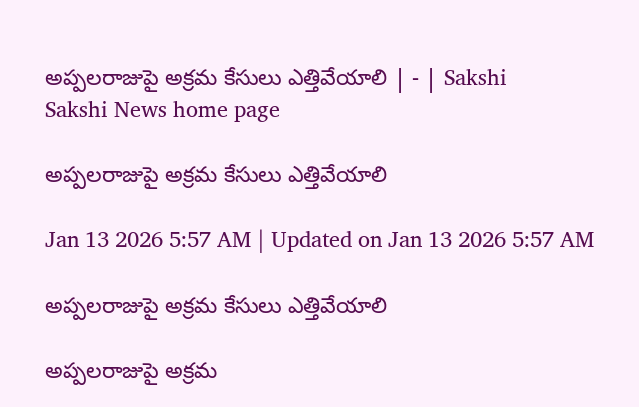అప్పలరాజుపై అక్రమ కేసులు ఎత్తివేయాలి | - | Sakshi
Sakshi News home page

అప్పలరాజుపై అక్రమ కేసులు ఎత్తివేయాలి

Jan 13 2026 5:57 AM | Updated on Jan 13 2026 5:57 AM

అప్పలరాజుపై అక్రమ కేసులు ఎత్తివేయాలి

అప్పలరాజుపై అక్రమ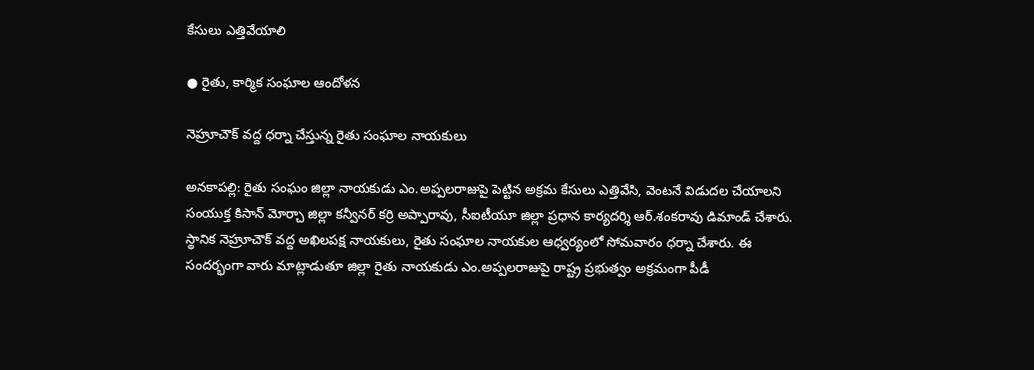కేసులు ఎత్తివేయాలి

● రైతు, కార్మిక సంఘాల ఆందోళన

నెహ్రూచౌక్‌ వద్ద ధర్నా చేస్తున్న రైతు సంఘాల నాయకులు

అనకాపల్లి: రైతు సంఘం జిల్లా నాయకుడు ఎం.అప్పలరాజుపై పెట్టిన అక్రమ కేసులు ఎత్తివేసి, వెంటనే విడుదల చేయాలని సంయుక్త కిసాన్‌ మోర్చా జిల్లా కన్వీనర్‌ కర్రి అప్పారావు, సీఐటీయూ జిల్లా ప్రధాన కార్యదర్శి ఆర్‌.శంకరావు డిమాండ్‌ చేశారు. స్థానిక నెహ్రూచౌక్‌ వద్ద అఖిలపక్ష నాయకులు, రైతు సంఘాల నాయకుల ఆధ్వర్యంలో సోమవారం ధర్నా చేశారు. ఈ సందర్భంగా వారు మాట్లాడుతూ జిల్లా రైతు నాయకుడు ఎం.అప్పలరాజుపై రాష్ట్ర ప్రభుత్వం అక్రమంగా పీడీ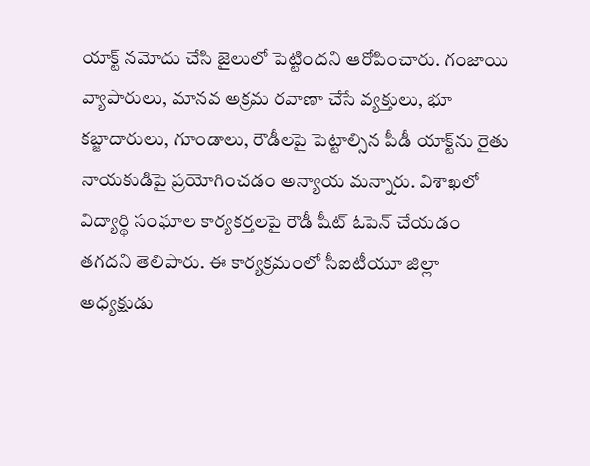యాక్ట్‌ నమోదు చేసి జైలులో పెట్టిందని ఆరోపించారు. గంజాయి వ్యాపారులు, మానవ అక్రమ రవాణా చేసే వ్యక్తులు, భూ కబ్జాదారులు, గూండాలు, రౌడీలపై పెట్టాల్సిన పీడీ యాక్ట్‌ను రైతు నాయకుడిపై ప్రయోగించడం అన్యాయ మన్నారు. విశాఖలో విద్యార్థి సంఘాల కార్యకర్తలపై రౌడీ షీట్‌ ఓపెన్‌ చేయడం తగదని తెలిపారు. ఈ కార్యక్రమంలో సీఐటీయూ జిల్లా అధ్యక్షుడు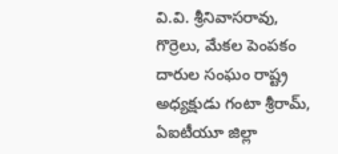వి.వి. శ్రీనివాసరావు, గొర్రెలు, మేకల పెంపకం దారుల సంఘం రాష్ట్ర అధ్యక్షుడు గంటా శ్రీరామ్‌, ఏఐటీయూ జిల్లా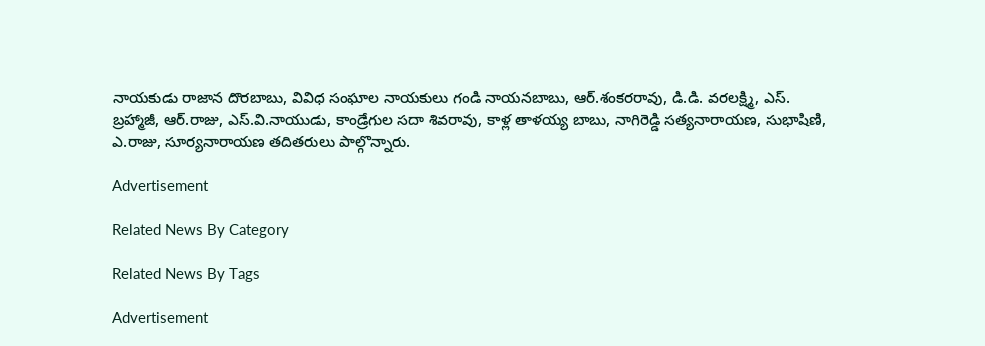నాయకుడు రాజాన దొరబాబు, వివిధ సంఘాల నాయకులు గండి నాయనబాబు, ఆర్‌.శంకరరావు, డి.డి. వరలక్ష్మి, ఎస్‌. బ్రహ్మాజీ, ఆర్‌.రాజు, ఎస్‌.వి.నాయుడు, కాండ్రేగుల సదా శివరావు, కాళ్ల తాళయ్య బాబు, నాగిరెడ్డి సత్యనారాయణ, సుభాషిణి, ఎ.రాజు, సూర్యనారాయణ తదితరులు పాల్గొన్నారు.

Advertisement

Related News By Category

Related News By Tags

Advertisement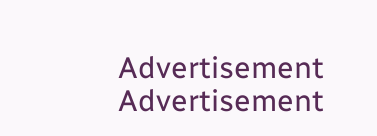Advertisement
Advertisement